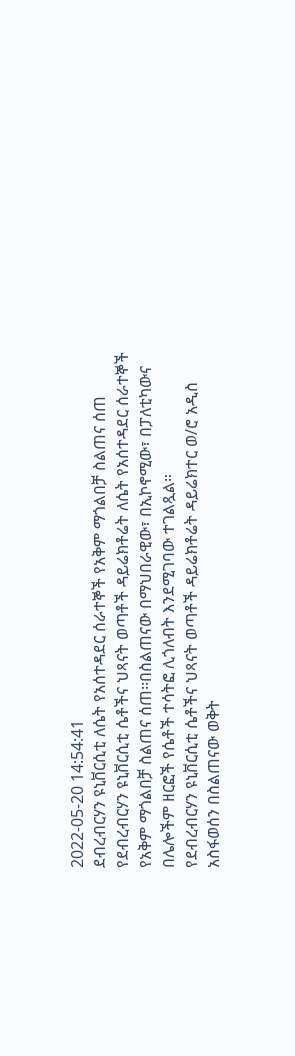2022-05-20 14:54:41
ደብረብርሃን ዩኒቨርሲቲ ለሴት የአሰተዳደር ሰራተኞች የአቅም ማጎልበቻ ስልጠና ሰጠ
የደብረብርሃን ዩኒቨርሲቲ ሴቶችና ህጻናት ወጣቶች ዳይሬክቶሬት ለሴት የአሰተዳደር ሰራተኞች የአቅም ማጎልበቻ ስልጠና ሰጠ፡፡በስልጠናው በማህበራዊው፣ በኢኮኖሚው፣ በፓለቲካውና በሌሎችም ዘርፎች የሴቶች ተሳትፎ ሊጎለብት እንደሚገባው ተገልጿል።
የደብረብርሃን ዩኒቨርሲቲ ሴቶችና ህጻናት ወጣቶች ዳይሬክቶሬት ዳይሬክተር ወ/ሮ አዲስ አስፋወሰን በስልጠናው ወቅት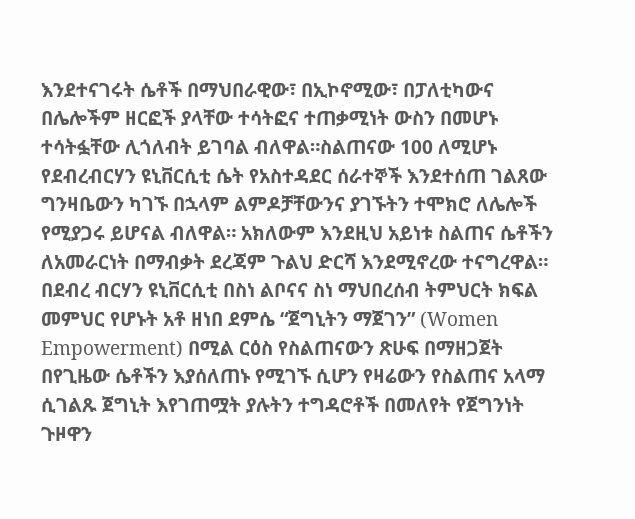እንደተናገሩት ሴቶች በማህበራዊው፣ በኢኮኖሚው፣ በፓለቲካውና በሌሎችም ዘርፎች ያላቸው ተሳትፎና ተጠቃሚነት ውስን በመሆኑ ተሳትፏቸው ሊጎለብት ይገባል ብለዋል።ስልጠናው 100 ለሚሆኑ የደብረብርሃን ዩኒቨርሲቲ ሴት የአስተዳደር ሰራተኞች እንደተሰጠ ገልጸው ግንዛቤውን ካገኙ በኋላም ልምዶቻቸውንና ያገኙትን ተሞክሮ ለሌሎች የሚያጋሩ ይሆናል ብለዋል። አክለውም እንደዚህ አይነቱ ስልጠና ሴቶችን ለአመራርነት በማብቃት ደረጃም ጉልህ ድርሻ እንደሚኖረው ተናግረዋል።
በደብረ ብርሃን ዩኒቨርሲቲ በስነ ልቦናና ስነ ማህበረሰብ ትምህርት ክፍል መምህር የሆኑት አቶ ዘነበ ደምሴ “ጀግኒትን ማጀገን” (Women Empowerment) በሚል ርዕስ የስልጠናውን ጽሁፍ በማዘጋጀት በየጊዜው ሴቶችን እያሰለጠኑ የሚገኙ ሲሆን የዛሬውን የስልጠና አላማ ሲገልጹ ጀግኒት እየገጠሟት ያሉትን ተግዳሮቶች በመለየት የጀግንነት ጉዞዋን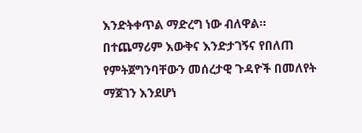እንድትቀጥል ማድረግ ነው ብለዋል። በተጨማሪም እውቅና እንድታገኝና የበለጠ የምትጀግንባቸውን መሰረታዊ ጉዳዮች በመለየት ማጀገን እንደሆነ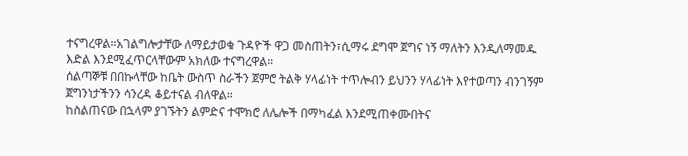ተናግረዋል።አገልግሎታቸው ለማይታወቁ ጉዳዮች ዋጋ መስጠትን፣ሲማሩ ደግሞ ጀግና ነኝ ማለትን እንዲለማመዱ እድል እንደሚፈጥርላቸውም አክለው ተናግረዋል።
ሰልጣኞቹ በበኩላቸው ከቤት ውስጥ ስራችን ጀምሮ ትልቅ ሃላፊነት ተጥሎብን ይህንን ሃላፊነት እየተወጣን ብንገኝም ጀግንነታችንን ሳንረዳ ቆይተናል ብለዋል።
ከስልጠናው በኋላም ያገኙትን ልምድና ተሞክሮ ለሌሎች በማካፈል እንደሚጠቀሙበትና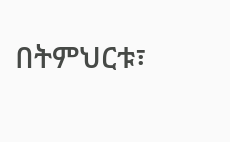በትምህርቱ፣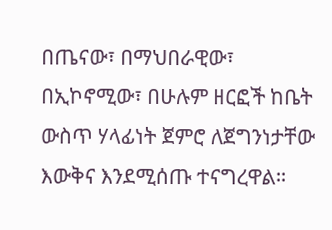በጤናው፣ በማህበራዊው፣ በኢኮኖሚው፣ በሁሉም ዘርፎች ከቤት ውስጥ ሃላፊነት ጀምሮ ለጀግንነታቸው እውቅና እንደሚሰጡ ተናግረዋል።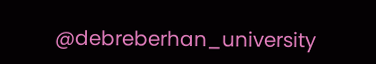@debreberhan_university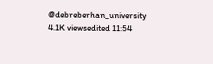@debreberhan_university
4.1K viewsedited 11:54